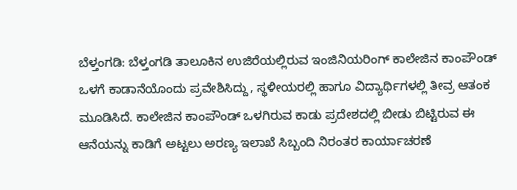ಬೆಳ್ತಂಗಡಿ: ಬೆಳ್ತಂಗಡಿ ತಾಲೂಕಿನ ಉಜಿರೆಯಲ್ಲಿರುವ ಇಂಜಿನಿಯರಿಂಗ್ ಕಾಲೇಜಿನ ಕಾಂಪೌಂಡ್ ಒಳಗೆ ಕಾಡಾನೆಯೊಂದು ಪ್ರವೇಶಿಸಿದ್ದು, ಸ್ಥಳೀಯರಲ್ಲಿ ಹಾಗೂ ವಿದ್ಯಾರ್ಥಿಗಳಲ್ಲಿ ತೀವ್ರ ಆತಂಕ ಮೂಡಿಸಿದೆ. ಕಾಲೇಜಿನ ಕಾಂಪೌಂಡ್ ಒಳಗಿರುವ ಕಾಡು ಪ್ರದೇಶದಲ್ಲಿ ಬೀಡು ಬಿಟ್ಟಿರುವ ಈ ಆನೆಯನ್ನು ಕಾಡಿಗೆ ಅಟ್ಟಲು ಅರಣ್ಯ ಇಲಾಖೆ ಸಿಬ್ಬಂದಿ ನಿರಂತರ ಕಾರ್ಯಾಚರಣೆ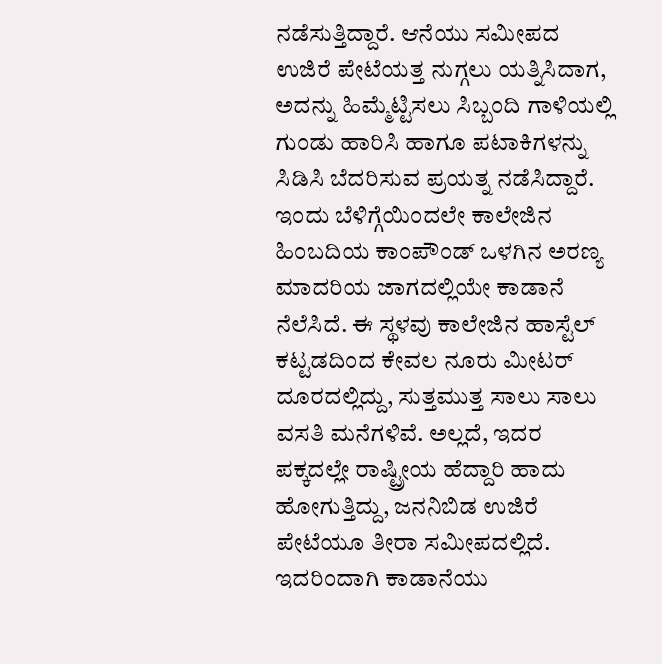ನಡೆಸುತ್ತಿದ್ದಾರೆ. ಆನೆಯು ಸಮೀಪದ ಉಜಿರೆ ಪೇಟೆಯತ್ತ ನುಗ್ಗಲು ಯತ್ನಿಸಿದಾಗ, ಅದನ್ನು ಹಿಮ್ಮೆಟ್ಟಿಸಲು ಸಿಬ್ಬಂದಿ ಗಾಳಿಯಲ್ಲಿ ಗುಂಡು ಹಾರಿಸಿ ಹಾಗೂ ಪಟಾಕಿಗಳನ್ನು ಸಿಡಿಸಿ ಬೆದರಿಸುವ ಪ್ರಯತ್ನ ನಡೆಸಿದ್ದಾರೆ.
ಇಂದು ಬೆಳಿಗ್ಗೆಯಿಂದಲೇ ಕಾಲೇಜಿನ ಹಿಂಬದಿಯ ಕಾಂಪೌಂಡ್ ಒಳಗಿನ ಅರಣ್ಯ ಮಾದರಿಯ ಜಾಗದಲ್ಲಿಯೇ ಕಾಡಾನೆ ನೆಲೆಸಿದೆ. ಈ ಸ್ಥಳವು ಕಾಲೇಜಿನ ಹಾಸ್ಟೆಲ್ ಕಟ್ಟಡದಿಂದ ಕೇವಲ ನೂರು ಮೀಟರ್ ದೂರದಲ್ಲಿದ್ದು, ಸುತ್ತಮುತ್ತ ಸಾಲು ಸಾಲು ವಸತಿ ಮನೆಗಳಿವೆ. ಅಲ್ಲದೆ, ಇದರ ಪಕ್ಕದಲ್ಲೇ ರಾಷ್ಟ್ರೀಯ ಹೆದ್ದಾರಿ ಹಾದು ಹೋಗುತ್ತಿದ್ದು, ಜನನಿಬಿಡ ಉಜಿರೆ ಪೇಟೆಯೂ ತೀರಾ ಸಮೀಪದಲ್ಲಿದೆ. ಇದರಿಂದಾಗಿ ಕಾಡಾನೆಯು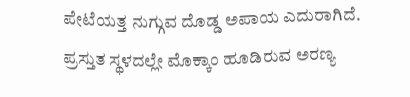ಪೇಟೆಯತ್ತ ನುಗ್ಗುವ ದೊಡ್ಡ ಅಪಾಯ ಎದುರಾಗಿದೆ. ಪ್ರಸ್ತುತ ಸ್ಥಳದಲ್ಲೇ ಮೊಕ್ಕಾಂ ಹೂಡಿರುವ ಅರಣ್ಯ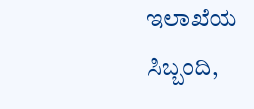ಇಲಾಖೆಯ ಸಿಬ್ಬಂದಿ,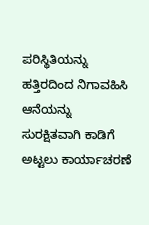ಪರಿಸ್ಥಿತಿಯನ್ನು ಹತ್ತಿರದಿಂದ ನಿಗಾವಹಿಸಿ ಆನೆಯನ್ನು ಸುರಕ್ಷಿತವಾಗಿ ಕಾಡಿಗೆ ಅಟ್ಟಲು ಕಾರ್ಯಾಚರಣೆ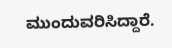ಮುಂದುವರಿಸಿದ್ದಾರೆ.